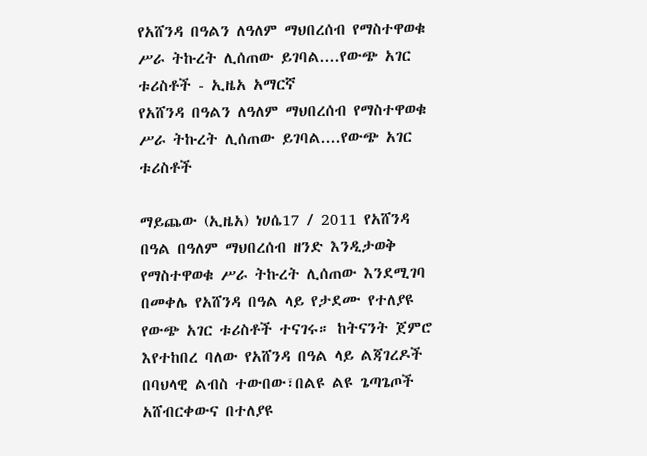የአሸንዳ በዓልን ለዓለም ማህበረሰብ የማስተዋወቁ ሥራ ትኩረት ሊሰጠው ይገባል....የውጭ አገር ቱሪስቶች - ኢዜአ አማርኛ
የአሸንዳ በዓልን ለዓለም ማህበረሰብ የማስተዋወቁ ሥራ ትኩረት ሊሰጠው ይገባል....የውጭ አገር ቱሪስቶች

ማይጨው (ኢዜአ) ነሀሴ17 / 2011 የአሸንዳ በዓል በዓለም ማህበረሰብ ዘንድ እንዲታወቅ የማስተዋወቁ ሥራ ትኩረት ሊሰጠው እንደሚገባ በመቀሌ የአሸንዳ በዓል ላይ የታደሙ የተለያዩ የውጭ አገር ቱሪስቶች ተናገሩ። ከትናንት ጀምሮ እየተከበረ ባለው የአሸንዳ በዓል ላይ ልጃገረዶች በባህላዊ ልብስ ተውበው፣በልዩ ልዩ ጌጣጌጦች አሸብርቀውና በተለያዩ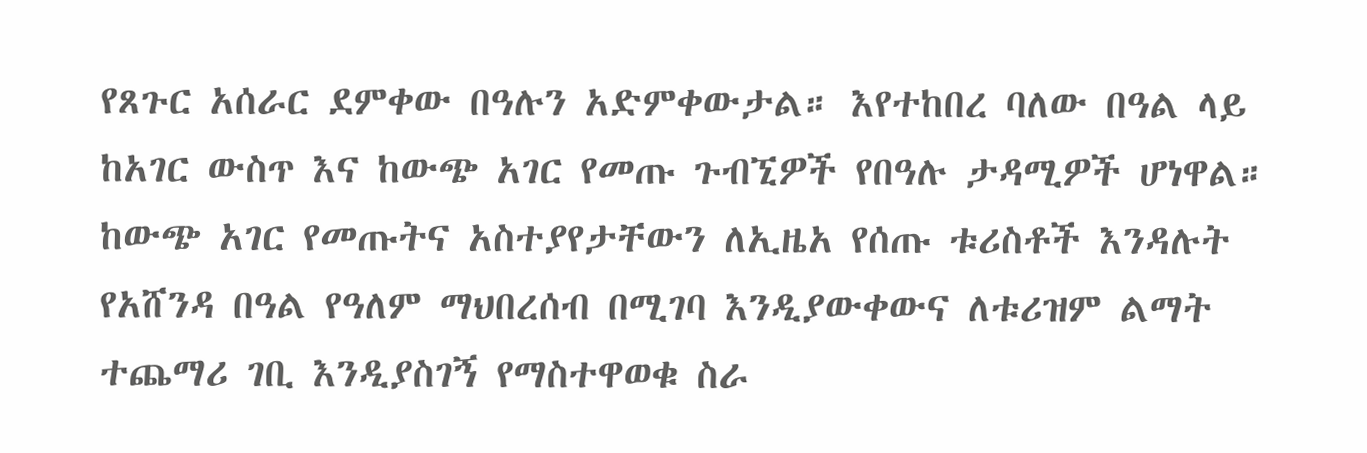የጸጉር አሰራር ደምቀው በዓሉን አድምቀውታል። እየተከበረ ባለው በዓል ላይ ከአገር ውስጥ እና ከውጭ አገር የመጡ ጉብኚዎች የበዓሉ ታዳሚዎች ሆነዋል። ከውጭ አገር የመጡትና አስተያየታቸውን ለኢዜአ የሰጡ ቱሪስቶች እንዳሉት የአሸንዳ በዓል የዓለም ማህበረሰብ በሚገባ እንዲያውቀውና ለቱሪዝም ልማት ተጨማሪ ገቢ እንዲያስገኝ የማስተዋወቁ ስራ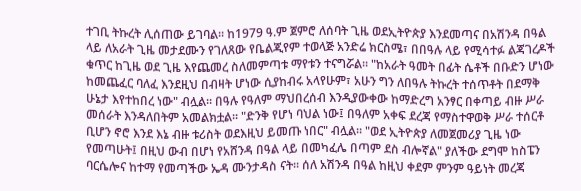ተገቢ ትኩረት ሊሰጠው ይገባል። ከ1979 ዓ.ም ጀምሮ ለሰባት ጊዜ ወደኢትዮጵያ እንደመጣና በአሽንዳ በዓል ላይ ለአራት ጊዜ መታደሙን የገለጸው የቤልጂየም ተወላጅ አንድሬ ክርስሜ፣ በበዓሉ ላይ የሚሳተፉ ልጃገረዶች ቁጥር ከጊዜ ወደ ጊዜ እየጨመረ ስለመምጣቱ ማየቱን ተናግሯል። "ከአራት ዓመት በፊት ሴቶች በቡድን ሆነው ከመጨፈር ባለፈ እንደዚህ በብዛት ሆነው ሲያከብሩ አላየሁም፣ አሁን ግን ለበዓሉ ትኩረት ተሰጥቶት በደማቅ ሁኔታ እየተከበረ ነው" ብሏል። በዓሉ የዓለም ማህበረሰብ እንዲያውቀው ከማድረግ አንፃር በቀጣይ ብዙ ሥራ መሰራት እንዳለበትም አመልክቷል። "ድንቅ የሆነ ባህል ነው፤ በዓለም አቀፍ ደረጃ የማስተዋወቅ ሥራ ተሰርቶ ቢሆን ኖሮ እንደ እኔ ብዙ ቱሪስት ወደእዚህ ይመጡ ነበር" ብሏል። "ወደ ኢትዮጵያ ለመጀመሪያ ጊዜ ነው የመጣሁት፤ በዚህ ውብ በሆነ የአሸንዳ በዓል ላይ በመካፈሌ በጣም ደስ ብሎኛል" ያለችው ደግሞ ከስፔን ባርሴሎና ከተማ የመጣችው ኤዳ ሙንታዳስ ናት። ሰለ አሽንዳ በዓል ከዚህ ቀደም ምንም ዓይነት መረጃ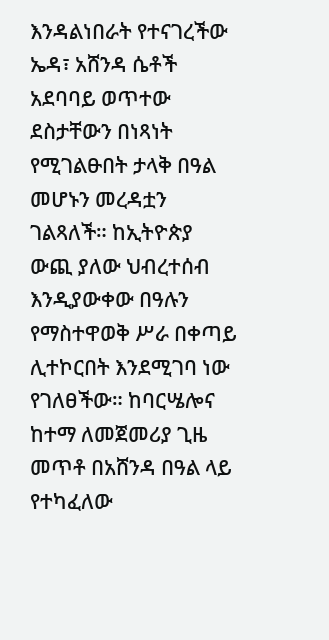እንዳልነበራት የተናገረችው ኤዳ፣ አሸንዳ ሴቶች አደባባይ ወጥተው ደስታቸውን በነጻነት የሚገልፁበት ታላቅ በዓል መሆኑን መረዳቷን ገልጻለች። ከኢትዮጵያ ውጪ ያለው ህብረተሰብ እንዲያውቀው በዓሉን የማስተዋወቅ ሥራ በቀጣይ ሊተኮርበት እንደሚገባ ነው የገለፀችው። ከባርሤሎና ከተማ ለመጀመሪያ ጊዜ መጥቶ በአሸንዳ በዓል ላይ የተካፈለው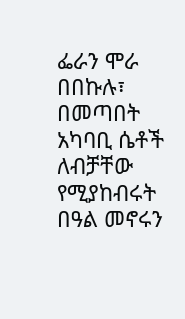ፌራን ሞራ በበኩሉ፣ በመጣበት አካባቢ ሴቶች ለብቻቸው የሚያከብሩት በዓል መኖሩን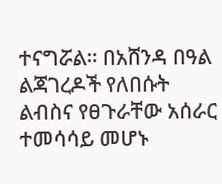ተናግሯል። በአሸንዳ በዓል ልጃገረዶች የለበሱት ልብስና የፀጉራቸው አሰራር ተመሳሳይ መሆኑ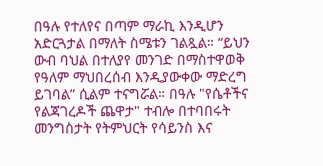በዓሉ የተለየና በጣም ማራኪ እንዲሆን አድርጓታል በማለት ስሜቱን ገልጿል። “ይህን ውብ ባህል በተለያየ መንገድ በማስተዋወቅ የዓለም ማህበረሰብ እንዲያውቀው ማድረግ ይገባል” ሲልም ተናግሯል። በዓሉ "የሴቶችና የልጃገረዶች ጨዋታ" ተብሎ በተባበሩት መንግስታት የትምህርት የሳይንስ እና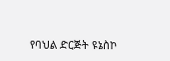የባህል ድርጅት ዩኔስኮ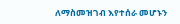ለማስመዝገብ እየተሰራ መሆኑን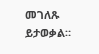መገለጹ ይታወቃል።